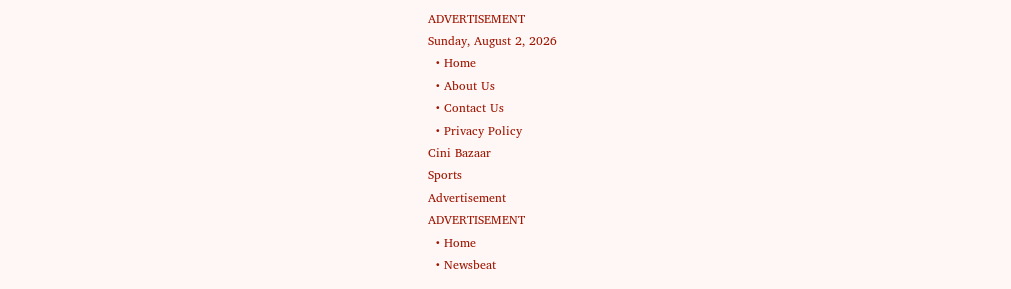ADVERTISEMENT
Sunday, August 2, 2026
  • Home
  • About Us
  • Contact Us
  • Privacy Policy
Cini Bazaar
Sports
Advertisement
ADVERTISEMENT
  • Home
  • Newsbeat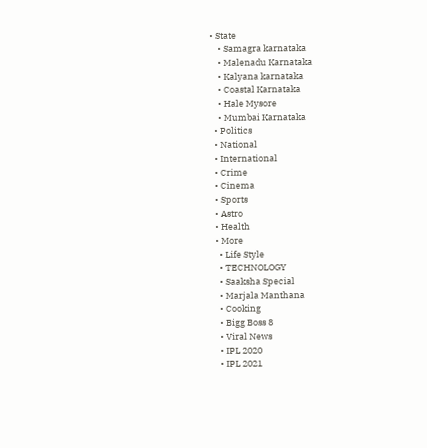• State
    • Samagra karnataka
    • Malenadu Karnataka
    • Kalyana karnataka
    • Coastal Karnataka
    • Hale Mysore
    • Mumbai Karnataka
  • Politics
  • National
  • International
  • Crime
  • Cinema
  • Sports
  • Astro
  • Health
  • More
    • Life Style
    • TECHNOLOGY
    • Saaksha Special
    • Marjala Manthana
    • Cooking
    • Bigg Boss 8
    • Viral News
    • IPL 2020
    • IPL 2021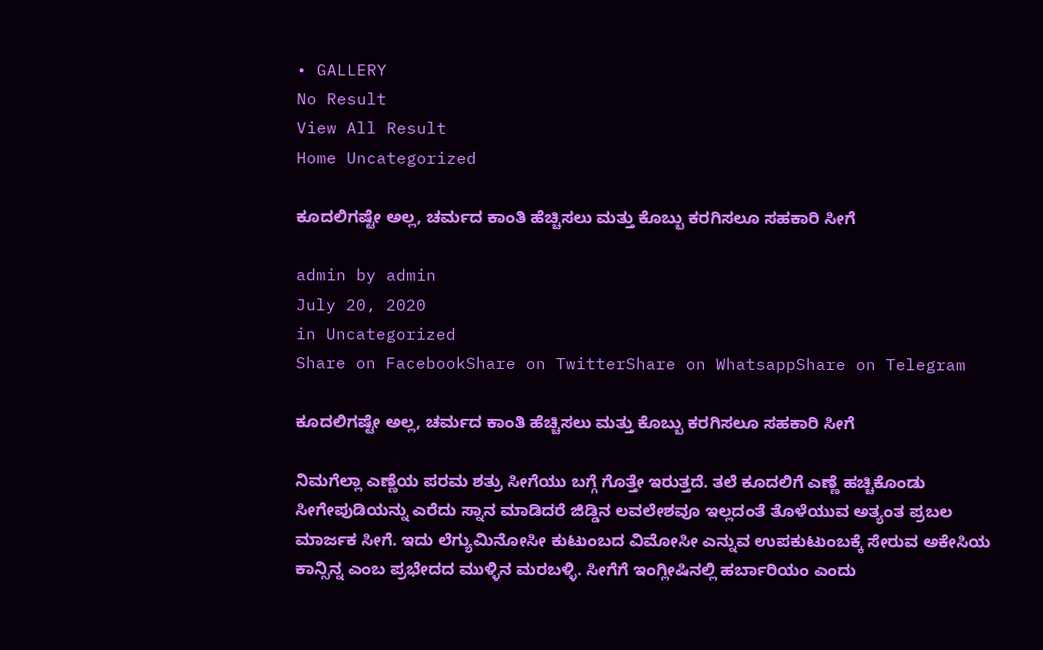• GALLERY
No Result
View All Result
Home Uncategorized

ಕೂದಲಿಗಷ್ಟೇ ಅಲ್ಲ, ಚರ್ಮದ ಕಾಂತಿ ಹೆಚ್ಚಿಸಲು ಮತ್ತು ಕೊಬ್ಬು ಕರಗಿಸಲೂ ಸಹಕಾರಿ ಸೀಗೆ

admin by admin
July 20, 2020
in Uncategorized
Share on FacebookShare on TwitterShare on WhatsappShare on Telegram

ಕೂದಲಿಗಷ್ಟೇ ಅಲ್ಲ, ಚರ್ಮದ ಕಾಂತಿ ಹೆಚ್ಚಿಸಲು ಮತ್ತು ಕೊಬ್ಬು ಕರಗಿಸಲೂ ಸಹಕಾರಿ ಸೀಗೆ

ನಿಮಗೆಲ್ಲಾ ಎಣ್ಣೆಯ ಪರಮ ಶತ್ರು ಸೀಗೆಯು ಬಗ್ಗೆ ಗೊತ್ತೇ ಇರುತ್ತದೆ. ತಲೆ ಕೂದಲಿಗೆ ಎಣ್ಣೆ ಹಚ್ಚಿಕೊಂಡು ಸೀಗೇಪುಡಿಯನ್ನು ಎರೆದು ಸ್ನಾನ ಮಾಡಿದರೆ ಜಿಡ್ಡಿನ ಲವಲೇಶವೂ ಇಲ್ಲದಂತೆ ತೊಳೆಯುವ ಅತ್ಯಂತ ಪ್ರಬಲ ಮಾರ್ಜಕ ಸೀಗೆ. ಇದು ಲೆಗ್ಯುಮಿನೋಸೀ ಕುಟುಂಬದ ವಿಮೋಸೀ ಎನ್ನುವ ಉಪಕುಟುಂಬಕ್ಕೆ ಸೇರುವ ಅಕೇಸಿಯ ಕಾನ್ಸಿನ್ನ ಎಂಬ ಪ್ರಭೇದದ ಮುಳ್ಳಿನ ಮರಬಳ್ಳಿ. ಸೀಗೆಗೆ ಇಂಗ್ಲೀಷಿನಲ್ಲಿ ಹರ್ಬಾರಿಯಂ ಎಂದು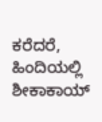ಕರೆದರೆ, ಹಿಂದಿಯಲ್ಲಿ ಶೀಕಾಕಾಯ್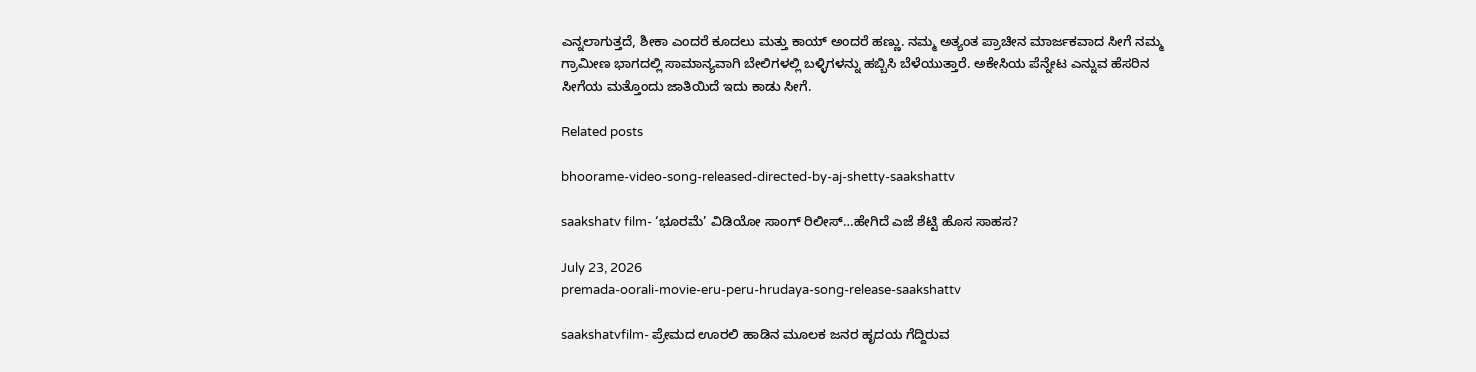ಎನ್ನಲಾಗುತ್ತದೆ, ಶೀಕಾ ಎಂದರೆ ಕೂದಲು ಮತ್ತು ಕಾಯ್ ಅಂದರೆ ಹಣ್ಣು. ನಮ್ಮ ಅತ್ಯಂತ ಪ್ರಾಚೀನ ಮಾರ್ಜಕವಾದ ಸೀಗೆ ನಮ್ಮ ಗ್ರಾಮೀಣ ಭಾಗದಲ್ಲಿ ಸಾಮಾನ್ಯವಾಗಿ ಬೇಲಿಗಳಲ್ಲಿ ಬಳ್ಳಿಗಳನ್ನು ಹಬ್ಬಿಸಿ ಬೆಳೆಯುತ್ತಾರೆ. ಅಕೇಸಿಯ ಪೆನ್ನೇಟ ಎನ್ನುವ ಹೆಸರಿನ ಸೀಗೆಯ ಮತ್ತೊಂದು ಜಾತಿಯಿದೆ ಇದು ಕಾಡು ಸೀಗೆ.

Related posts

bhoorame-video-song-released-directed-by-aj-shetty-saakshattv

saakshatv film- ‘ಭೂರಮೆ’ ವಿಡಿಯೋ ಸಾಂಗ್ ರಿಲೀಸ್…ಹೇಗಿದೆ ಎಜೆ ಶೆಟ್ಟಿ ಹೊಸ ಸಾಹಸ?

July 23, 2026
premada-oorali-movie-eru-peru-hrudaya-song-release-saakshattv

saakshatvfilm- ಪ್ರೇಮದ ಊರಲಿ ಹಾಡಿನ ಮೂಲಕ ಜನರ ಹೃದಯ ಗೆದ್ದಿರುವ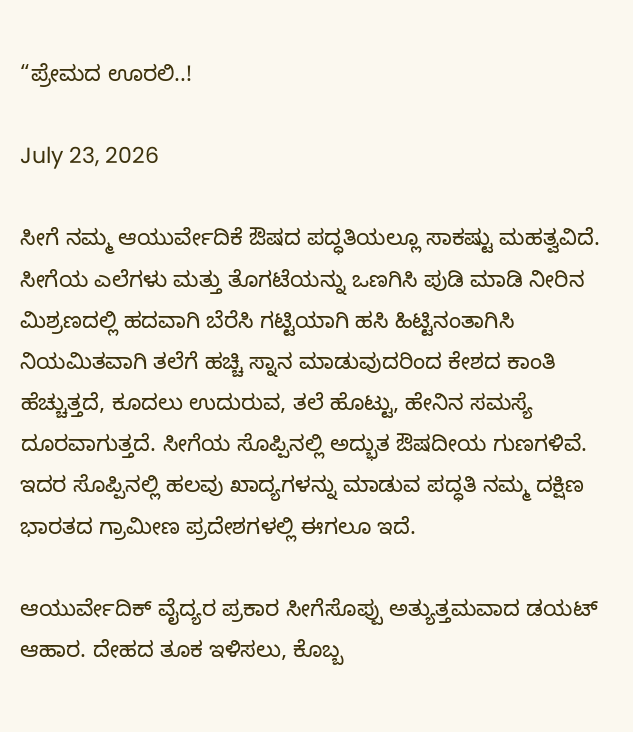“ಪ್ರೇಮದ ಊರಲಿ..!

July 23, 2026

ಸೀಗೆ ನಮ್ಮ ಆಯುರ್ವೇದಿಕೆ ಔಷದ ಪದ್ಧತಿಯಲ್ಲೂ ಸಾಕಷ್ಟು ಮಹತ್ವವಿದೆ. ಸೀಗೆಯ ಎಲೆಗಳು ಮತ್ತು ತೊಗಟೆಯನ್ನು ಒಣಗಿಸಿ ಪುಡಿ ಮಾಡಿ ನೀರಿನ ಮಿಶ್ರಣದಲ್ಲಿ ಹದವಾಗಿ ಬೆರೆಸಿ ಗಟ್ಟಿಯಾಗಿ ಹಸಿ ಹಿಟ್ಟಿನಂತಾಗಿಸಿ ನಿಯಮಿತವಾಗಿ ತಲೆಗೆ ಹಚ್ಚಿ ಸ್ನಾನ ಮಾಡುವುದರಿಂದ ಕೇಶದ ಕಾಂತಿ ಹೆಚ್ಚುತ್ತದೆ, ಕೂದಲು ಉದುರುವ, ತಲೆ ಹೊಟ್ಟು, ಹೇನಿನ ಸಮಸ್ಯೆ ದೂರವಾಗುತ್ತದೆ. ಸೀಗೆಯ ಸೊಪ್ಪಿನಲ್ಲಿ ಅದ್ಭುತ ಔಷದೀಯ ಗುಣಗಳಿವೆ. ಇದರ ಸೊಪ್ಪಿನಲ್ಲಿ ಹಲವು ಖಾದ್ಯಗಳನ್ನು ಮಾಡುವ ಪದ್ಧತಿ ನಮ್ಮ ದಕ್ಷಿಣ ಭಾರತದ ಗ್ರಾಮೀಣ ಪ್ರದೇಶಗಳಲ್ಲಿ ಈಗಲೂ ಇದೆ.

ಆಯುರ್ವೇದಿಕ್ ವೈದ್ಯರ ಪ್ರಕಾರ ಸೀಗೆಸೊಪ್ಪು ಅತ್ಯುತ್ತಮವಾದ ಡಯಟ್ ಆಹಾರ. ದೇಹದ ತೂಕ ಇಳಿಸಲು, ಕೊಬ್ಬ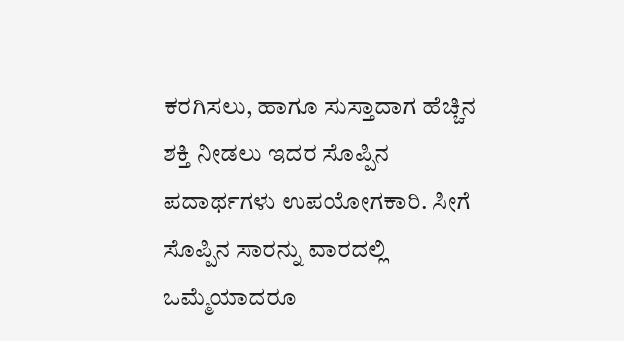ಕರಗಿಸಲು, ಹಾಗೂ ಸುಸ್ತಾದಾಗ ಹೆಚ್ಚಿನ ಶಕ್ತಿ ನೀಡಲು ಇದರ ಸೊಪ್ಪಿನ ಪದಾರ್ಥಗಳು ಉಪಯೋಗಕಾರಿ. ಸೀಗೆ ಸೊಪ್ಪಿನ ಸಾರನ್ನು ವಾರದಲ್ಲಿ ಒಮ್ಮೆಯಾದರೂ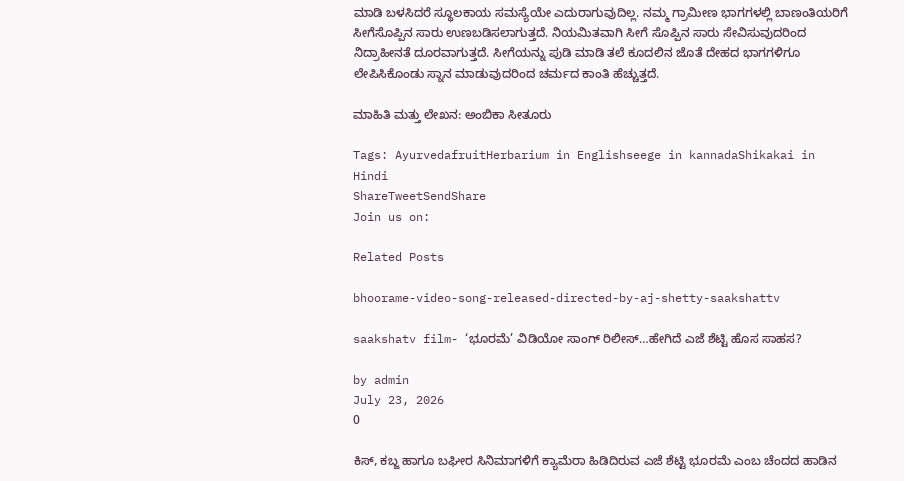ಮಾಡಿ ಬಳಸಿದರೆ ಸ್ಥೂಲಕಾಯ ಸಮಸ್ಯೆಯೇ ಎದುರಾಗುವುದಿಲ್ಲ. ನಮ್ಮ ಗ್ರಾಮೀಣ ಭಾಗಗಳಲ್ಲಿ ಬಾಣಂತಿಯರಿಗೆ ಸೀಗೆಸೊಪ್ಪಿನ ಸಾರು ಉಣಬಡಿಸಲಾಗುತ್ತದೆ. ನಿಯಮಿತವಾಗಿ ಸೀಗೆ ಸೊಪ್ಪಿನ ಸಾರು ಸೇವಿಸುವುದರಿಂದ ನಿದ್ರಾಹೀನತೆ ದೂರವಾಗುತ್ತದೆ. ಸೀಗೆಯನ್ನು ಪುಡಿ ಮಾಡಿ ತಲೆ ಕೂದಲಿನ ಜೊತೆ ದೇಹದ ಭಾಗಗಳಿಗೂ ಲೇಪಿಸಿಕೊಂಡು ಸ್ನಾನ ಮಾಡುವುದರಿಂದ ಚರ್ಮದ ಕಾಂತಿ ಹೆಚ್ಚುತ್ತದೆ.

ಮಾಹಿತಿ ಮತ್ತು ಲೇಖನ: ಅಂಬಿಕಾ ಸೀತೂರು

Tags: AyurvedafruitHerbarium in Englishseege in kannadaShikakai in Hindi
ShareTweetSendShare
Join us on:

Related Posts

bhoorame-video-song-released-directed-by-aj-shetty-saakshattv

saakshatv film- ‘ಭೂರಮೆ’ ವಿಡಿಯೋ ಸಾಂಗ್ ರಿಲೀಸ್…ಹೇಗಿದೆ ಎಜೆ ಶೆಟ್ಟಿ ಹೊಸ ಸಾಹಸ?

by admin
July 23, 2026
0

ಕಿಸ್, ಕಬ್ಜ ಹಾಗೂ ಬಘೀರ ಸಿನಿಮಾಗಳಿಗೆ ಕ್ಯಾಮೆರಾ ಹಿಡಿದಿರುವ ಎಜೆ ಶೆಟ್ಟಿ ಭೂರಮೆ ಎಂಬ ಚೆಂದದ ಹಾಡಿನ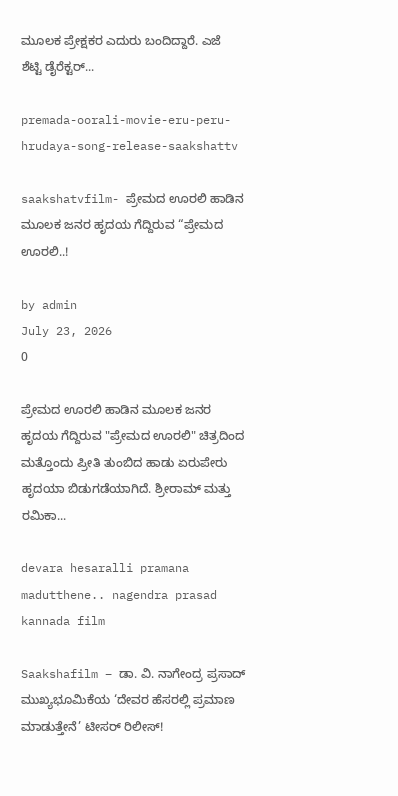ಮೂಲಕ ಪ್ರೇಕ್ಷಕರ ಎದುರು ಬಂದಿದ್ದಾರೆ. ಎಜೆ ಶೆಟ್ಟಿ ‌ಡೈರೆಕ್ಟರ್...

premada-oorali-movie-eru-peru-hrudaya-song-release-saakshattv

saakshatvfilm- ಪ್ರೇಮದ ಊರಲಿ ಹಾಡಿನ ಮೂಲಕ ಜನರ ಹೃದಯ ಗೆದ್ದಿರುವ “ಪ್ರೇಮದ ಊರಲಿ..!

by admin
July 23, 2026
0

ಪ್ರೇಮದ ಊರಲಿ ಹಾಡಿನ ಮೂಲಕ ಜನರ ಹೃದಯ ಗೆದ್ದಿರುವ "ಪ್ರೇಮದ ಊರಲಿ" ಚಿತ್ರದಿಂದ ಮತ್ತೊಂದು ಪ್ರೀತಿ ತುಂಬಿದ ಹಾಡು ಏರುಪೇರು ಹೃದಯಾ ಬಿಡುಗಡೆಯಾಗಿದೆ. ಶ್ರೀರಾಮ್ ಮತ್ತು ರಮಿಕಾ...

devara hesaralli pramana madutthene.. nagendra prasad kannada film

Saakshafilm – ಡಾ. ವಿ. ನಾಗೇಂದ್ರ ಪ್ರಸಾದ್ ಮುಖ್ಯಭೂಮಿಕೆಯ ‘ದೇವರ ಹೆಸರಲ್ಲಿ ಪ್ರಮಾಣ ಮಾಡುತ್ತೇನೆ’ ಟೀಸರ್ ರಿಲೀಸ್!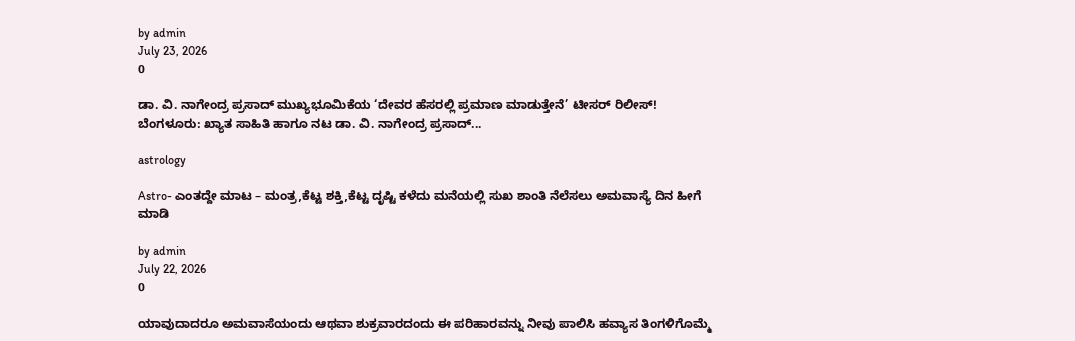by admin
July 23, 2026
0

ಡಾ. ವಿ. ನಾಗೇಂದ್ರ ಪ್ರಸಾದ್ ಮುಖ್ಯಭೂಮಿಕೆಯ ‘ದೇವರ ಹೆಸರಲ್ಲಿ ಪ್ರಮಾಣ ಮಾಡುತ್ತೇನೆ’ ಟೀಸರ್ ರಿಲೀಸ್! ಬೆಂಗಳೂರು: ಖ್ಯಾತ ಸಾಹಿತಿ ಹಾಗೂ ನಟ ಡಾ. ವಿ. ನಾಗೇಂದ್ರ ಪ್ರಸಾದ್...

astrology

Astro- ಎಂತದ್ದೇ ಮಾಟ – ಮಂತ್ರ,ಕೆಟ್ಟ ಶಕ್ತಿ,ಕೆಟ್ಟ ದೃಷ್ಟಿ ಕಳೆದು ಮನೆಯಲ್ಲಿ ಸುಖ ಶಾಂತಿ ನೆಲೆಸಲು ಅಮವಾಸ್ಯೆ ದಿನ ಹೀಗೆ ಮಾಡಿ

by admin
July 22, 2026
0

ಯಾವುದಾದರೂ ಅಮವಾಸೆಯಂದು ಆಥವಾ ಶುಕ್ರವಾರದಂದು ಈ ಪರಿಹಾರವನ್ನು ನೀವು ಪಾಲಿಸಿ ಹವ್ಯಾಸ ತಿಂಗಳಿಗೊಮ್ಮೆ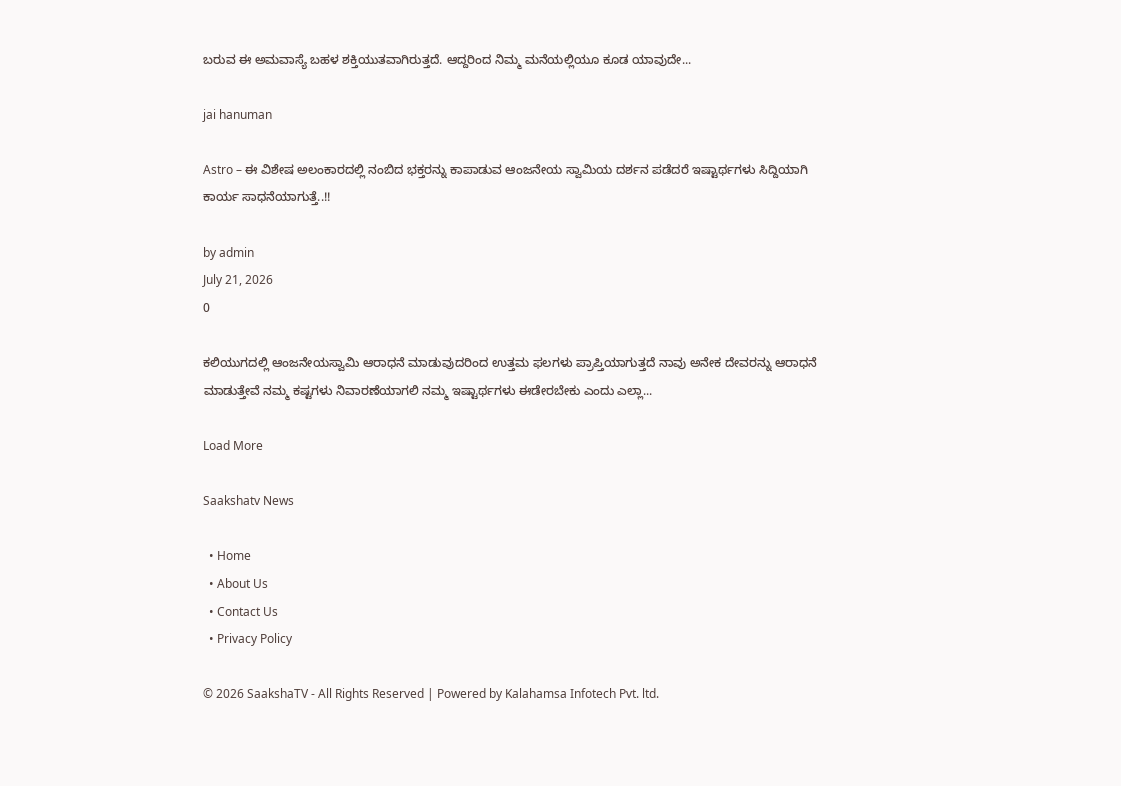ಬರುವ ಈ ಅಮವಾಸ್ಯೆ ಬಹಳ ಶಕ್ತಿಯುತವಾಗಿರುತ್ತದೆ. ಆದ್ದರಿಂದ ನಿಮ್ಮ ಮನೆಯಲ್ಲಿಯೂ ಕೂಡ ಯಾವುದೇ...

jai hanuman

Astro – ಈ ವಿಶೇಷ ಅಲಂಕಾರದಲ್ಲಿ ನಂಬಿದ ಭಕ್ತರನ್ನು ಕಾಪಾಡುವ ಆಂಜನೇಯ ಸ್ವಾಮಿಯ ದರ್ಶನ ಪಡೆದರೆ ಇಷ್ಟಾರ್ಥಗಳು ಸಿದ್ದಿಯಾಗಿ ಕಾರ್ಯ ಸಾಧನೆಯಾಗುತ್ತೆ..!!

by admin
July 21, 2026
0

ಕಲಿಯುಗದಲ್ಲಿ ಆಂಜನೇಯಸ್ವಾಮಿ ಆರಾಧನೆ ಮಾಡುವುದರಿಂದ ಉತ್ತಮ ಫಲಗಳು ಪ್ರಾಪ್ತಿಯಾಗುತ್ತದೆ ನಾವು ಅನೇಕ ದೇವರನ್ನು ಆರಾಧನೆ ಮಾಡುತ್ತೇವೆ ನಮ್ಮ ಕಷ್ಟಗಳು ನಿವಾರಣೆಯಾಗಲಿ ನಮ್ಮ ಇಷ್ಟಾರ್ಥಗಳು ಈಡೇರಬೇಕು ಎಂದು ಎಲ್ಲಾ...

Load More

Saakshatv News

  • Home
  • About Us
  • Contact Us
  • Privacy Policy

© 2026 SaakshaTV - All Rights Reserved | Powered by Kalahamsa Infotech Pvt. ltd.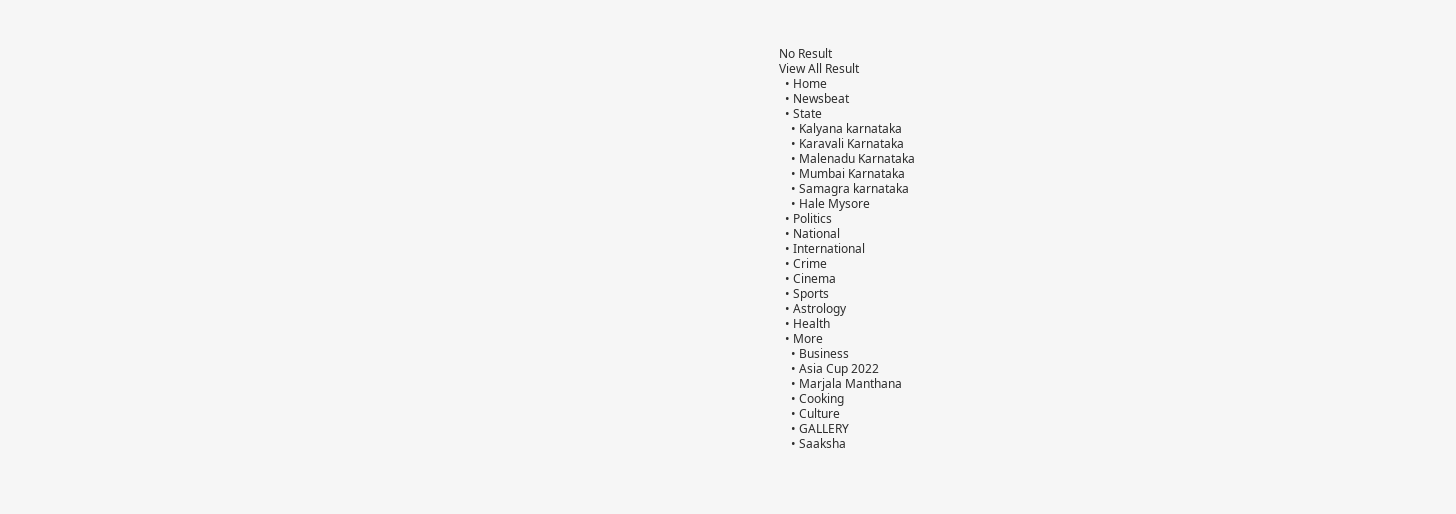No Result
View All Result
  • Home
  • Newsbeat
  • State
    • Kalyana karnataka
    • Karavali Karnataka
    • Malenadu Karnataka
    • Mumbai Karnataka
    • Samagra karnataka
    • Hale Mysore
  • Politics
  • National
  • International
  • Crime
  • Cinema
  • Sports
  • Astrology
  • Health
  • More
    • Business
    • Asia Cup 2022
    • Marjala Manthana
    • Cooking
    • Culture
    • GALLERY
    • Saaksha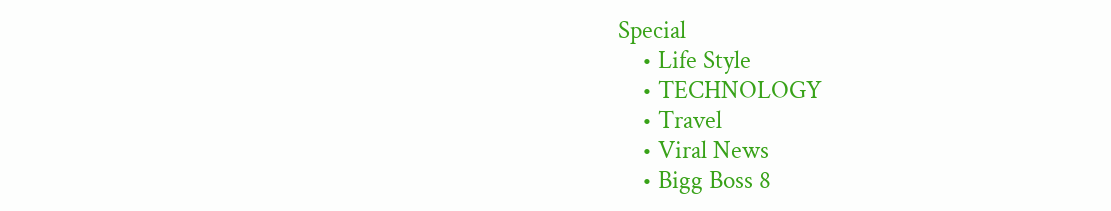Special
    • Life Style
    • TECHNOLOGY
    • Travel
    • Viral News
    • Bigg Boss 8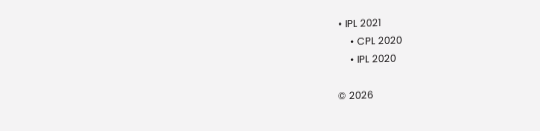• IPL 2021
    • CPL 2020
    • IPL 2020

© 2026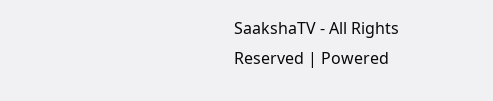SaakshaTV - All Rights Reserved | Powered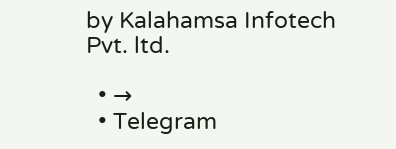by Kalahamsa Infotech Pvt. ltd.

  • →
  • Telegram